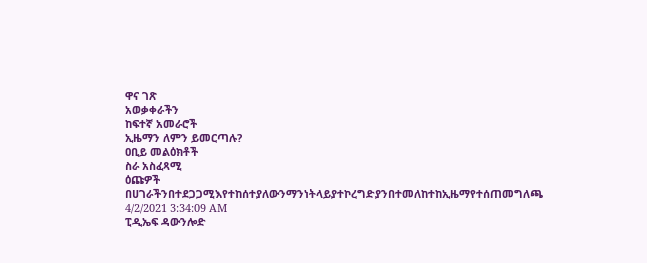ዋና ገጽ
አወቃቀራችን
ከፍተኛ አመራሮች
ኢዜማን ለምን ይመርጣሉ?
ዐቢይ መልዕክቶች
ስራ አስፈጻሚ
ዕጩዎች
በሀገራችንበተደጋጋሚእየተከሰተያለውንማንነትላይያተኮረግድያንበተመለከተከኢዜማየተሰጠመግለጫ
4/2/2021 3:34:09 AM
ፒዲኤፍ ዳውንሎድ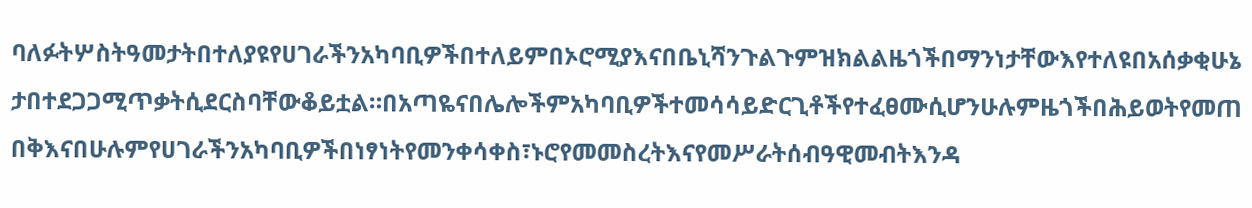ባለፉትሦስትዓመታትበተለያዩየሀገራችንአካባቢዎችበተለይምበኦሮሚያእናበቤኒሻንጉልጉምዝክልልዜጎችበማንነታቸውእየተለዩበአሰቃቂሁኔታበተደጋጋሚጥቃትሲደርስባቸውቆይቷል።በአጣዬናበሌሎችምአካባቢዎችተመሳሳይድርጊቶችየተፈፀሙሲሆንሁሉምዜጎችበሕይወትየመጠበቅእናበሁሉምየሀገራችንአካባቢዎችበነፃነትየመንቀሳቀስ፣ኑሮየመመስረትእናየመሥራትሰብዓዊመብትእንዳ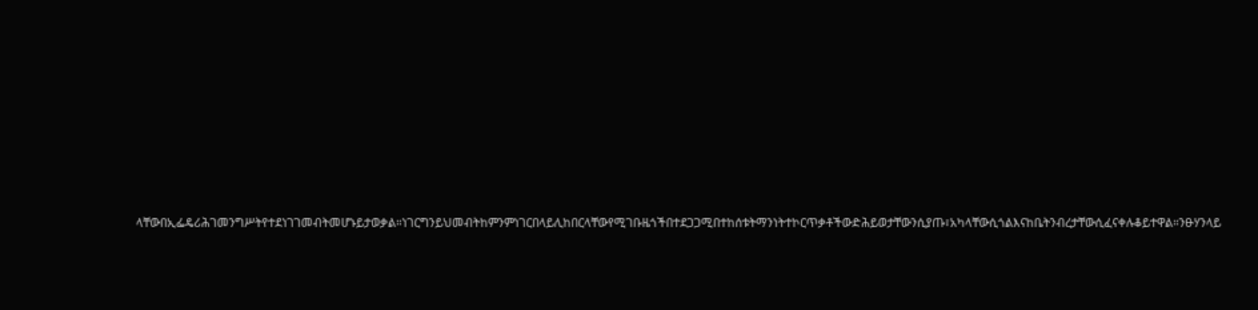ላቸውበኢፌዴሪሕገመንግሥትየተደነገገመብትመሆኑይታወቃል።ነገርግንይህመብትከምንምነገርበላይሊከበርላቸውየሚገቡዜጎችበተደጋጋሚበተከሰቱትማንነትተኮርጥቃቶችውድሕይወታቸውንሲያጡ፣አካላቸውሲጎልእናከቤትንብረታቸውሲፈናቀሉቆይተዋል።ንፁሃንላይ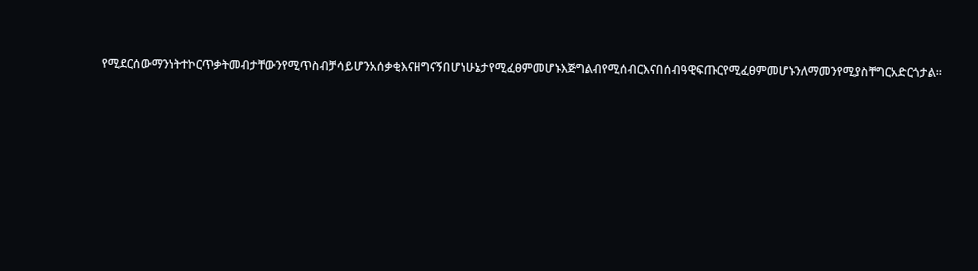የሚደርሰውማንነትተኮርጥቃትመብታቸውንየሚጥስብቻሳይሆንአሰቃቂእናዘግናኝበሆነሁኔታየሚፈፀምመሆኑእጅግልብየሚሰብርእናበሰብዓዊፍጡርየሚፈፀምመሆኑንለማመንየሚያስቸግርአድርጎታል።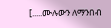[.....ሙሉውን ለማንበብ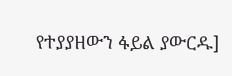የተያያዘውን ፋይል ያውርዱ]